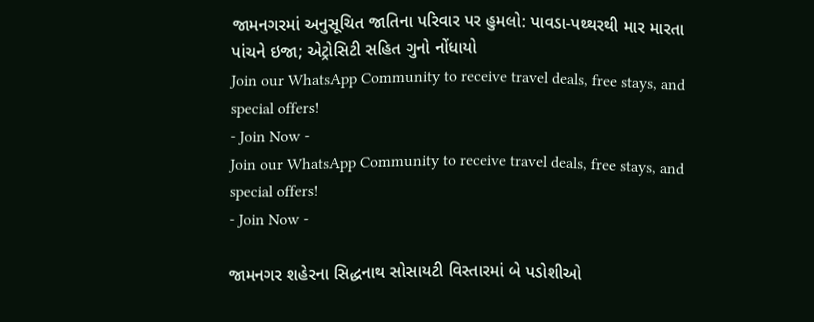જામનગરમાં અનુસૂચિત જાતિના પરિવાર પર હુમલો: પાવડા-પથ્થરથી માર મારતા પાંચને ઇજા; એટ્રોસિટી સહિત ગુનો નોંધાયો
Join our WhatsApp Community to receive travel deals, free stays, and special offers!
- Join Now -
Join our WhatsApp Community to receive travel deals, free stays, and special offers!
- Join Now -

જામનગર શહેરના સિદ્ધનાથ સોસાયટી વિસ્તારમાં બે પડોશીઓ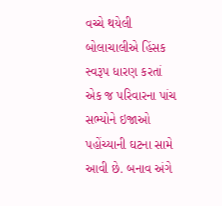વચ્ચે થયેલી બોલાચાલીએ હિંસક સ્વરૂપ ધારણ કરતાં એક જ પરિવારના પાંચ સભ્યોને ઇજાઓ પહોંચ્યાની ઘટના સામે આવી છે. બનાવ અંગે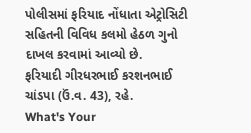પોલીસમાં ફરિયાદ નોંધાતા એટ્રોસિટી સહિતની વિવિધ કલમો હેઠળ ગુનો દાખલ કરવામાં આવ્યો છે.
ફરિયાદી ગીરધરભાઈ કરશનભાઈ ચાંડપા (ઉં.વ. 43), રહે.
What's Your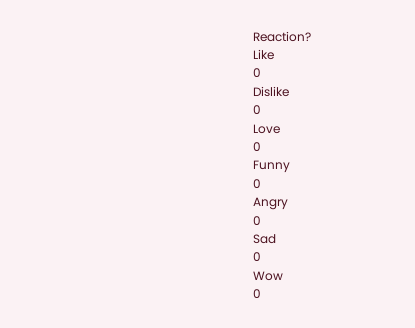Reaction?
Like
0
Dislike
0
Love
0
Funny
0
Angry
0
Sad
0
Wow
0